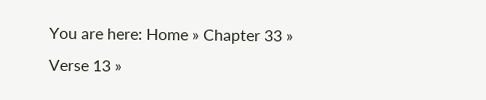You are here: Home » Chapter 33 » Verse 13 »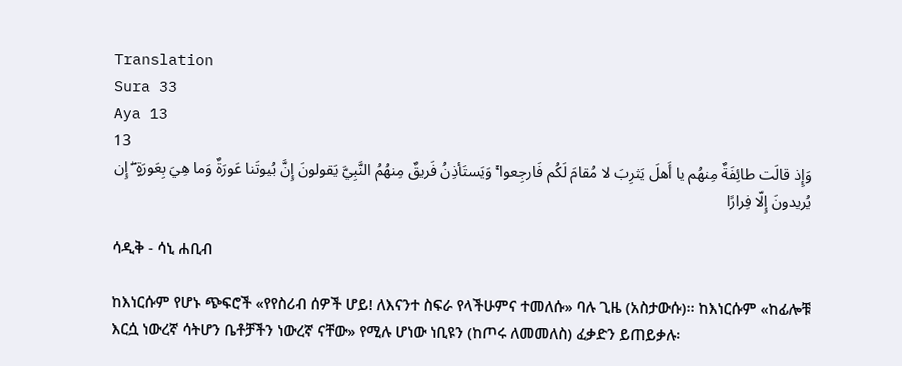Translation
Sura 33
Aya 13
13
وَإِذ قالَت طائِفَةٌ مِنهُم يا أَهلَ يَثرِبَ لا مُقامَ لَكُم فَارجِعوا ۚ وَيَستَأذِنُ فَريقٌ مِنهُمُ النَّبِيَّ يَقولونَ إِنَّ بُيوتَنا عَورَةٌ وَما هِيَ بِعَورَةٍ ۖ إِن يُريدونَ إِلّا فِرارًا

ሳዲቅ - ሳኒ ሐቢብ

ከእነርሱም የሆኑ ጭፍሮች «የየስሪብ ሰዎች ሆይ! ለእናንተ ስፍራ የላችሁምና ተመለሱ» ባሉ ጊዜ (አስታውሱ)፡፡ ከእነርሱም «ከፊሎቹ እርሷ ነውረኛ ሳትሆን ቤቶቻችን ነውረኛ ናቸው» የሚሉ ሆነው ነቢዩን (ከጦሩ ለመመለስ) ፈቃድን ይጠይቃሉ፡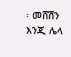፡ መሸሽን እንጂ ሌላ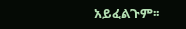አይፈልጉም፡፡